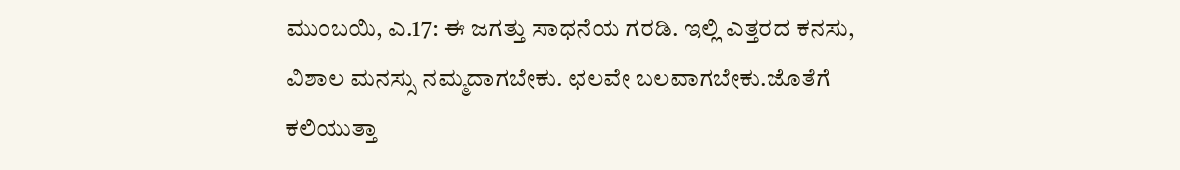ಮುಂಬಯಿ, ಎ.17: ಈ ಜಗತ್ತು ಸಾಧನೆಯ ಗರಡಿ. ಇಲ್ಲಿ ಎತ್ತರದ ಕನಸು, ವಿಶಾಲ ಮನಸ್ಸು ನಮ್ಮದಾಗಬೇಕು. ಛಲವೇ ಬಲವಾಗಬೇಕು.ಜೊತೆಗೆ ಕಲಿಯುತ್ತಾ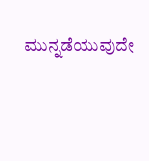ಮುನ್ನಡೆಯುವುದೇ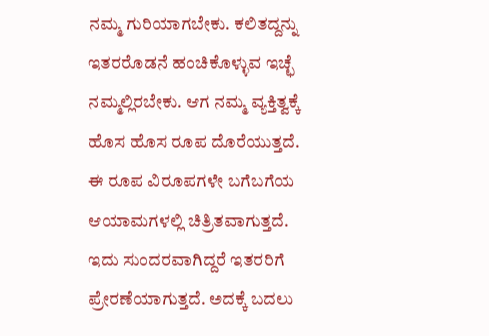ನಮ್ಮ ಗುರಿಯಾಗಬೇಕು. ಕಲಿತದ್ದನ್ನು ಇತರರೊಡನೆ ಹಂಚಿಕೊಳ್ಳುವ ಇಚ್ಛೆ ನಮ್ಮಲ್ಲಿರಬೇಕು. ಆಗ ನಮ್ಮ ವ್ಯಕ್ತಿತ್ವಕ್ಕೆ ಹೊಸ ಹೊಸ ರೂಪ ದೊರೆಯುತ್ತದೆ. ಈ ರೂಪ ವಿರೂಪಗಳೇ ಬಗೆಬಗೆಯ ಆಯಾಮಗಳಲ್ಲಿ ಚಿತ್ರಿತವಾಗುತ್ತದೆ. ಇದು ಸುಂದರವಾಗಿದ್ದರೆ ಇತರರಿಗೆ ಪ್ರೇರಣೆಯಾಗುತ್ತದೆ. ಅದಕ್ಕೆ ಬದಲು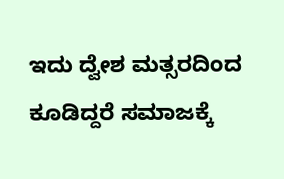ಇದು ದ್ವೇಶ ಮತ್ಸರದಿಂದ ಕೂಡಿದ್ದರೆ ಸಮಾಜಕ್ಕೆ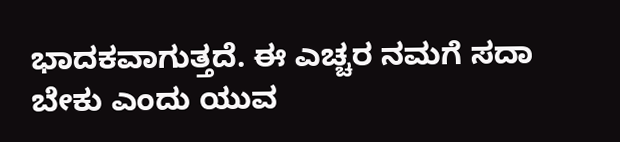ಭಾದಕವಾಗುತ್ತದೆ. ಈ ಎಚ್ಚರ ನಮಗೆ ಸದಾ ಬೇಕು ಎಂದು ಯುವ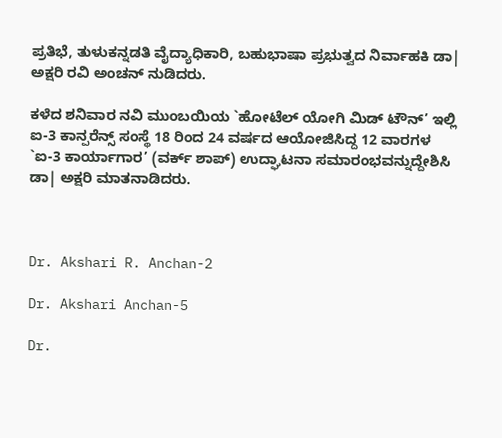ಪ್ರತಿಭೆ, ತುಳುಕನ್ನಡತಿ ವೈದ್ಯಾಧಿಕಾರಿ, ಬಹುಭಾಷಾ ಪ್ರಭುತ್ವದ ನಿರ್ವಾಹಕಿ ಡಾ| ಅಕ್ಷರಿ ರವಿ ಅಂಚನ್ ನುಡಿದರು.

ಕಳೆದ ಶನಿವಾರ ನವಿ ಮುಂಬಯಿಯ `ಹೋಟೆಲ್ ಯೋಗಿ ಮಿಡ್ ಟೌನ್’ ಇಲ್ಲಿ ಐ-3 ಕಾನ್ಪರೆನ್ಸ್ ಸಂಸ್ಥೆ 18 ರಿಂದ 24 ವರ್ಷದ ಆಯೋಜಿಸಿದ್ದ 12 ವಾರಗಳ `ಐ-3 ಕಾರ್ಯಾಗಾರ’ (ವರ್ಕ್ ಶಾಪ್) ಉದ್ಘಾಟನಾ ಸಮಾರಂಭವನ್ನುದ್ದೇಶಿಸಿ ಡಾ| ಅಕ್ಷರಿ ಮಾತನಾಡಿದರು.



Dr. Akshari R. Anchan-2

Dr. Akshari Anchan-5

Dr.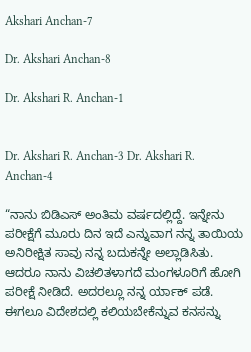Akshari Anchan-7

Dr. Akshari Anchan-8

Dr. Akshari R. Anchan-1


Dr. Akshari R. Anchan-3 Dr. Akshari R. Anchan-4

“ನಾನು ಬಿಡಿಎಸ್ ಅಂತಿಮ ವರ್ಷದಲ್ಲಿದ್ದೆ. ಇನ್ನೇನು ಪರೀಕ್ಷೆಗೆ ಮೂರು ದಿನ ಇದೆ ಎನ್ನುವಾಗ ನನ್ನ ತಾಯಿಯ ಅನಿರೀಕ್ಷಿತ ಸಾವು ನನ್ನ ಬದುಕನ್ನೇ ಅಲ್ಲಾಡಿಸಿತು. ಆದರೂ ನಾನು ವಿಚಲಿತಳಾಗದೆ ಮಂಗಳೂರಿಗೆ ಹೋಗಿ ಪರೀಕ್ಷೆ ನೀಡಿದೆ. ಅದರಲ್ಲೂ ನನ್ನ ರ್ಯಾಕ್ ಪಡೆ. ಈಗಲೂ ವಿದೇಶದಲ್ಲಿ ಕಲಿಯಬೇಕೆನ್ನುವ ಕನಸನ್ನು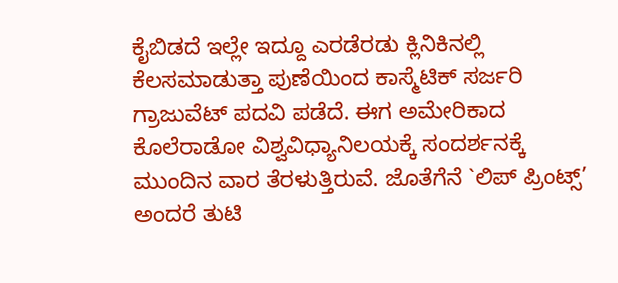ಕೈಬಿಡದೆ ಇಲ್ಲೇ ಇದ್ದೂ ಎರಡೆರಡು ಕ್ಲಿನಿಕಿನಲ್ಲಿ ಕೆಲಸಮಾಡುತ್ತಾ ಪುಣೆಯಿಂದ ಕಾಸ್ಮೆಟಿಕ್ ಸರ್ಜರಿ ಗ್ರಾಜುವೆಟ್ ಪದವಿ ಪಡೆದೆ. ಈಗ ಅಮೇರಿಕಾದ ಕೊಲೆರಾಡೋ ವಿಶ್ವವಿಧ್ಯಾನಿಲಯಕ್ಕೆ ಸಂದರ್ಶನಕ್ಕೆ ಮುಂದಿನ ವಾರ ತೆರಳುತ್ತಿರುವೆ. ಜೊತೆಗೆನೆ `ಲಿಪ್ ಪ್ರಿಂಟ್ಸ್’ ಅಂದರೆ ತುಟಿ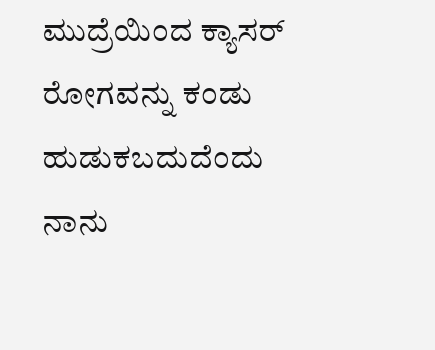ಮುದ್ರೆಯಿಂದ ಕ್ಯಾಸರ್ ರೋಗವನ್ನು ಕಂಡು ಹುಡುಕಬದುದೆಂದು ನಾನು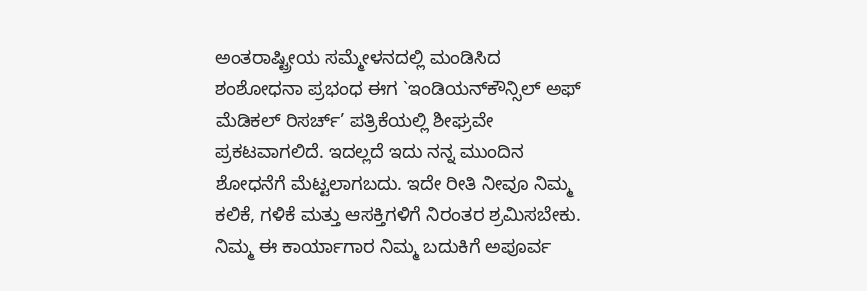ಅಂತರಾಷ್ಟ್ರೀಯ ಸಮ್ಮೇಳನದಲ್ಲಿ ಮಂಡಿಸಿದ ಶಂಶೋಧನಾ ಪ್ರಭಂಧ ಈಗ `ಇಂಡಿಯನ್‍ಕೌನ್ಸಿಲ್ ಅಫ್ ಮೆಡಿಕಲ್ ರಿಸರ್ಚ್’ ಪತ್ರಿಕೆಯಲ್ಲಿ ಶೀಘ್ರವೇ ಪ್ರಕಟವಾಗಲಿದೆ. ಇದಲ್ಲದೆ ಇದು ನನ್ನ ಮುಂದಿನ ಶೋಧನೆಗೆ ಮೆಟ್ಟಲಾಗಬದು. ಇದೇ ರೀತಿ ನೀವೂ ನಿಮ್ಮ ಕಲಿಕೆ, ಗಳಿಕೆ ಮತ್ತು ಆಸಕ್ತಿಗಳಿಗೆ ನಿರಂತರ ಶ್ರಮಿಸಬೇಕು. ನಿಮ್ಮ ಈ ಕಾರ್ಯಾಗಾರ ನಿಮ್ಮ ಬದುಕಿಗೆ ಅಪೂರ್ವ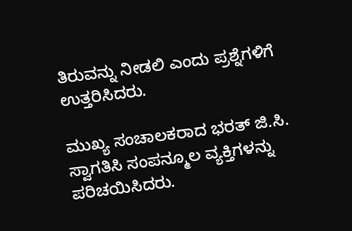ತಿರುವನ್ನು ನೀಡಲಿ ಎಂದು ಪ್ರಶ್ನೆಗಳಿಗೆ ಉತ್ತರಿಸಿದರು.

ಮುಖ್ಯ ಸಂಚಾಲಕರಾದ ಭರತ್ ಜಿ.ಸಿ. ಸ್ವಾಗತಿಸಿ ಸಂಪನ್ಮೂಲ ವ್ಯಕ್ತಿಗಳನ್ನು ಪರಿಚಯಿಸಿದರು.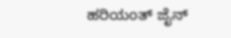ಹರಿಯಂತ್ ಜೈನ್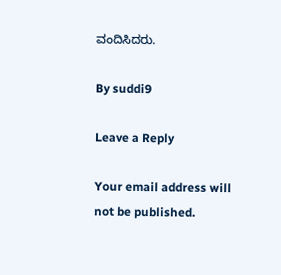ವಂದಿಸಿದರು.

By suddi9

Leave a Reply

Your email address will not be published.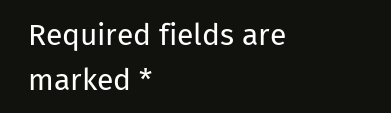Required fields are marked *